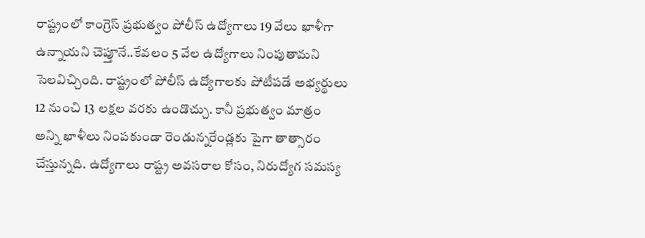రాష్ట్రంలో కాంగ్రెస్ ప్రభుత్వం పోలీస్ ఉద్యోగాలు 19 వేలు ఖాళీగా ఉన్నాయని చెప్తూనే..కేవలం 5 వేల ఉద్యోగాలు నింపుతామని సెలవిచ్చింది. రాష్ట్రంలో పోలీస్ ఉద్యోగాలకు పోటీపడే అభ్యర్థులు 12 నుంచి 13 లక్షల వరకు ఉండొచ్చు. కానీ ప్రభుత్వం మాత్రం అన్ని ఖాళీలు నింపకుండా రెండున్నరేండ్లకు పైగా తాత్సారం చేస్తున్నది. ఉద్యోగాలు రాష్ట్ర అవసరాల కోసం, నిరుద్యోగ సమస్య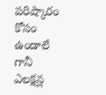పరిష్కారం కోసం ఉండాలే గానీ ఎలక్షన్ల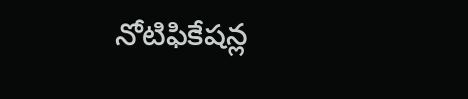నోటిఫికేషన్ల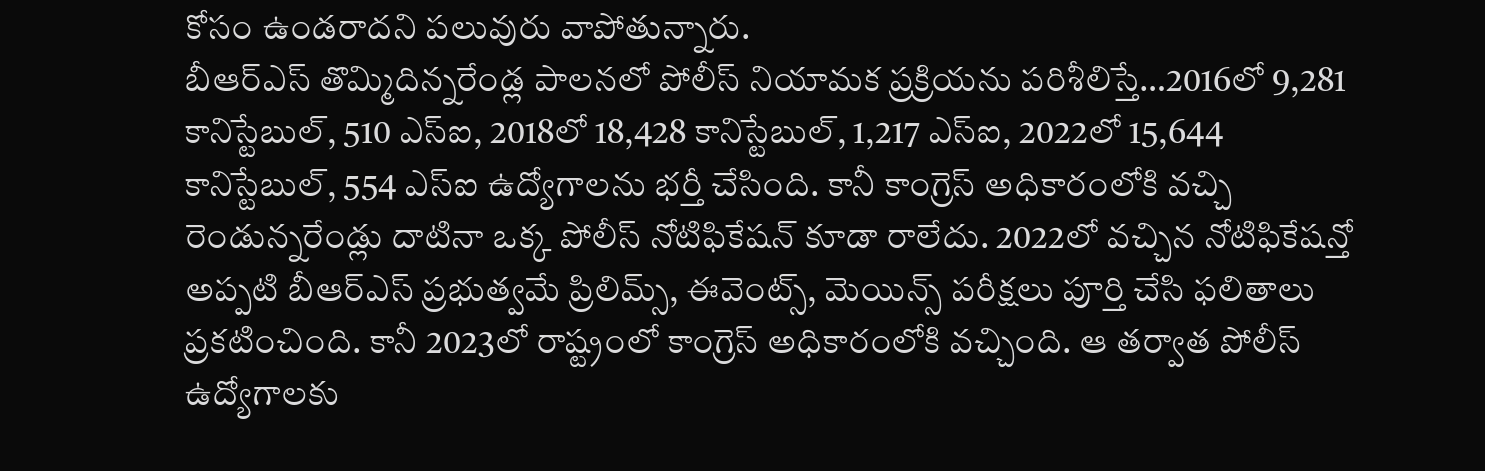కోసం ఉండరాదని పలువురు వాపోతున్నారు.
బీఆర్ఎస్ తొమ్మిదిన్నరేండ్ల పాలనలో పోలీస్ నియామక ప్రక్రియను పరిశీలిస్తే…2016లో 9,281 కానిస్టేబుల్, 510 ఎస్ఐ, 2018లో 18,428 కానిస్టేబుల్, 1,217 ఎస్ఐ, 2022లో 15,644 కానిస్టేబుల్, 554 ఎస్ఐ ఉద్యోగాలను భర్తీ చేసింది. కానీ కాంగ్రెస్ అధికారంలోకి వచ్చి రెండున్నరేండ్లు దాటినా ఒక్క పోలీస్ నోటిఫికేషన్ కూడా రాలేదు. 2022లో వచ్చిన నోటిఫికేషన్తో అప్పటి బీఆర్ఎస్ ప్రభుత్వమే ప్రిలిమ్స్, ఈవెంట్స్, మెయిన్స్ పరీక్షలు పూర్తి చేసి ఫలితాలు ప్రకటించింది. కానీ 2023లో రాష్ట్రంలో కాంగ్రెస్ అధికారంలోకి వచ్చింది. ఆ తర్వాత పోలీస్ ఉద్యోగాలకు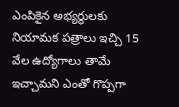ఎంపికైన అభ్యర్థులకు నియామక పత్రాలు ఇచ్చి 15 వేల ఉద్యోగాలు తామే ఇచ్చామని ఎంతో గొప్పగా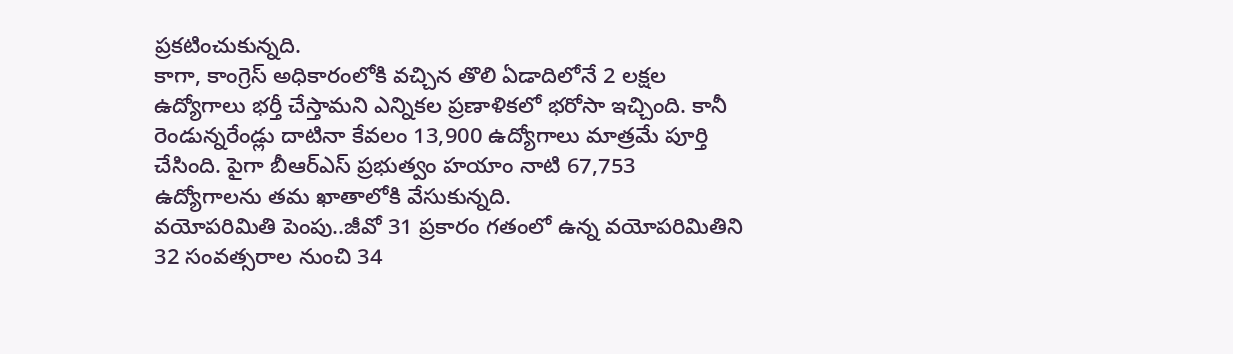ప్రకటించుకున్నది.
కాగా, కాంగ్రెస్ అధికారంలోకి వచ్చిన తొలి ఏడాదిలోనే 2 లక్షల ఉద్యోగాలు భర్తీ చేస్తామని ఎన్నికల ప్రణాళికలో భరోసా ఇచ్చింది. కానీ రెండున్నరేండ్లు దాటినా కేవలం 13,900 ఉద్యోగాలు మాత్రమే పూర్తి చేసింది. పైగా బీఆర్ఎస్ ప్రభుత్వం హయాం నాటి 67,753 ఉద్యోగాలను తమ ఖాతాలోకి వేసుకున్నది.
వయోపరిమితి పెంపు..జీవో 31 ప్రకారం గతంలో ఉన్న వయోపరిమితిని 32 సంవత్సరాల నుంచి 34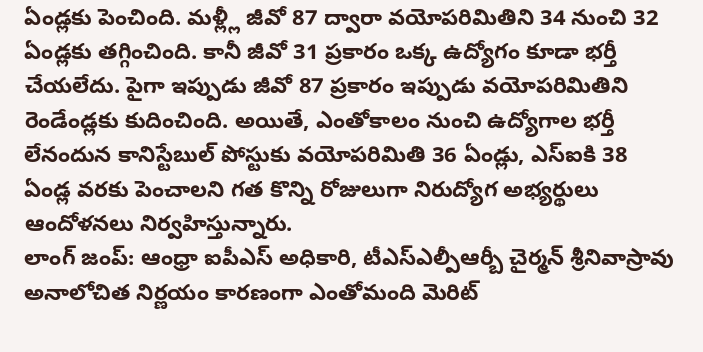ఏండ్లకు పెంచింది. మళ్ల్లీ జీవో 87 ద్వారా వయోపరిమితిని 34 నుంచి 32 ఏండ్లకు తగ్గించింది. కానీ జీవో 31 ప్రకారం ఒక్క ఉద్యోగం కూడా భర్తీ చేయలేదు. పైగా ఇప్పుడు జీవో 87 ప్రకారం ఇప్పుడు వయోపరిమితిని రెండేండ్లకు కుదించింది. అయితే, ఎంతోకాలం నుంచి ఉద్యోగాల భర్తీ లేనందున కానిస్టేబుల్ పోస్టుకు వయోపరిమితి 36 ఏండ్లు, ఎస్ఐకి 38 ఏండ్ల వరకు పెంచాలని గత కొన్ని రోజులుగా నిరుద్యోగ అభ్యర్థులు ఆందోళనలు నిర్వహిస్తున్నారు.
లాంగ్ జంప్: ఆంధ్రా ఐపీఎస్ అధికారి, టీఎస్ఎల్పీఆర్బీ చైర్మన్ శ్రీనివాస్రావు అనాలోచిత నిర్ణయం కారణంగా ఎంతోమంది మెరిట్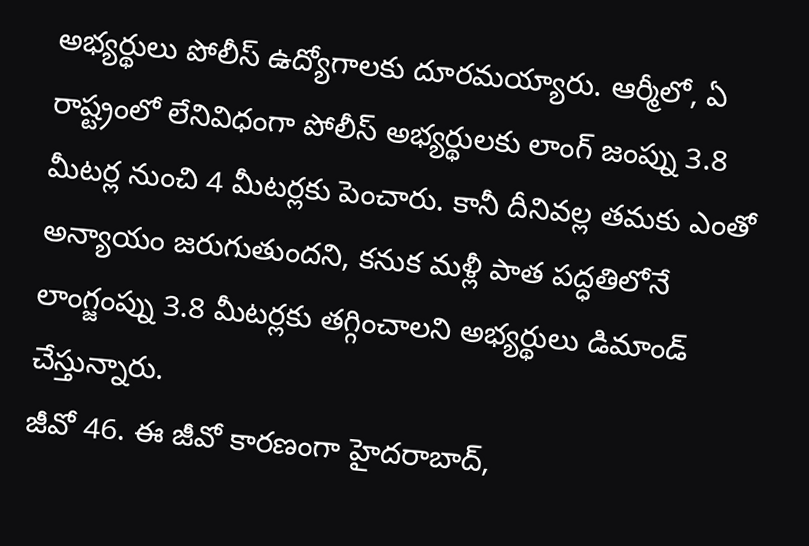అభ్యర్థులు పోలీస్ ఉద్యోగాలకు దూరమయ్యారు. ఆర్మీలో, ఏ రాష్ట్రంలో లేనివిధంగా పోలీస్ అభ్యర్థులకు లాంగ్ జంప్ను 3.8 మీటర్ల నుంచి 4 మీటర్లకు పెంచారు. కానీ దీనివల్ల తమకు ఎంతో అన్యాయం జరుగుతుందని, కనుక మళ్లీ పాత పద్ధతిలోనే లాంగ్జంప్ను 3.8 మీటర్లకు తగ్గించాలని అభ్యర్థులు డిమాండ్ చేస్తున్నారు.
జీవో 46. ఈ జీవో కారణంగా హైదరాబాద్,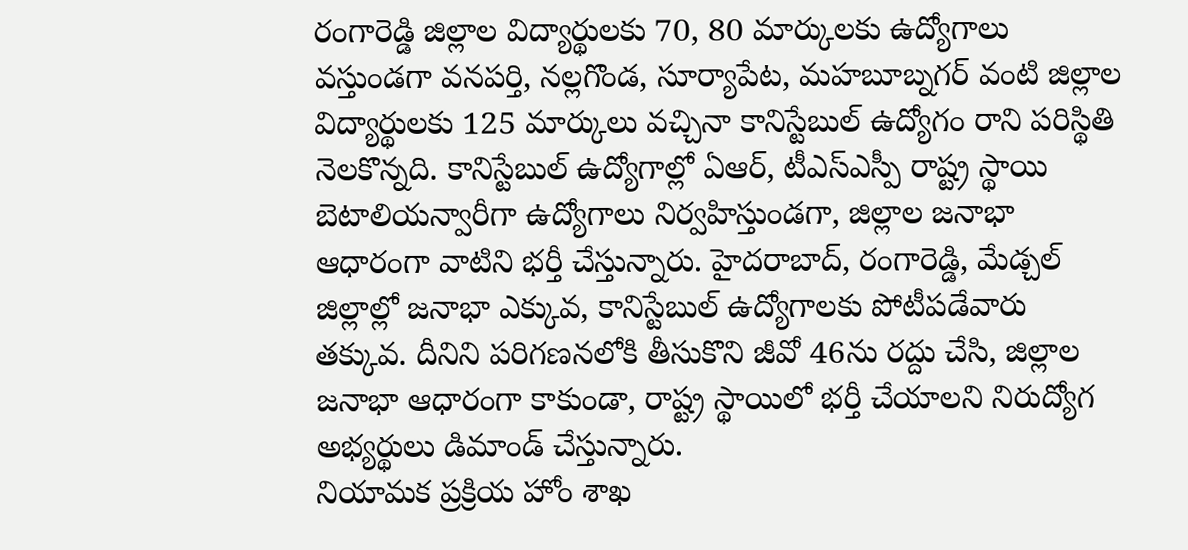రంగారెడ్డి జిల్లాల విద్యార్థులకు 70, 80 మార్కులకు ఉద్యోగాలు వస్తుండగా వనపర్తి, నల్లగొండ, సూర్యాపేట, మహబూబ్నగర్ వంటి జిల్లాల విద్యార్థులకు 125 మార్కులు వచ్చినా కానిస్టేబుల్ ఉద్యోగం రాని పరిస్థితి నెలకొన్నది. కానిస్టేబుల్ ఉద్యోగాల్లో ఏఆర్, టీఎస్ఎస్పీ రాష్ట్ర స్థాయి బెటాలియన్వారీగా ఉద్యోగాలు నిర్వహిస్తుండగా, జిల్లాల జనాభా ఆధారంగా వాటిని భర్తీ చేస్తున్నారు. హైదరాబాద్, రంగారెడ్డి, మేడ్చల్ జిల్లాల్లో జనాభా ఎక్కువ, కానిస్టేబుల్ ఉద్యోగాలకు పోటీపడేవారు తక్కువ. దీనిని పరిగణనలోకి తీసుకొని జీవో 46ను రద్దు చేసి, జిల్లాల జనాభా ఆధారంగా కాకుండా, రాష్ట్ర స్థాయిలో భర్తీ చేయాలని నిరుద్యోగ అభ్యర్థులు డిమాండ్ చేస్తున్నారు.
నియామక ప్రక్రియ హోం శాఖ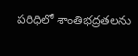పరిధిలో శాంతిభద్రతలను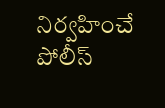నిర్వహించే పోలీస్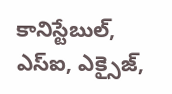కానిస్టేబుల్, ఎస్ఐ, ఎక్సైజ్,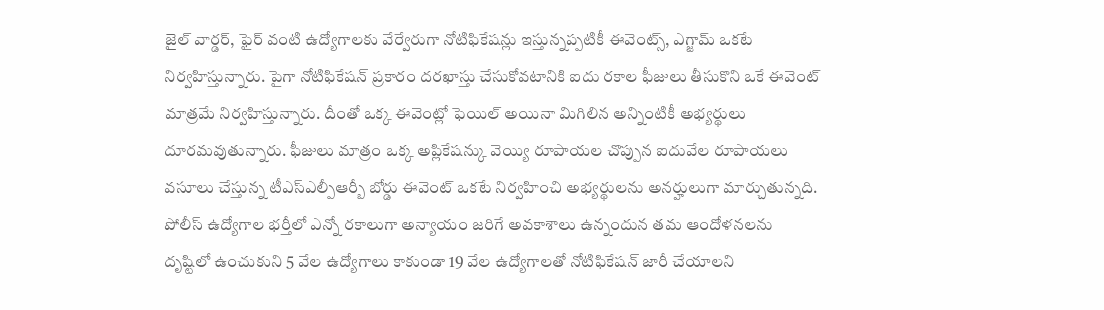జైల్ వార్డర్, ఫైర్ వంటి ఉద్యోగాలకు వేర్వేరుగా నోటిఫికేషన్లు ఇస్తున్నప్పటికీ ఈవెంట్స్, ఎగ్జామ్ ఒకటే నిర్వహిస్తున్నారు. పైగా నోటిఫికేషన్ ప్రకారం దరఖాస్తు చేసుకోవటానికి ఐదు రకాల ఫీజులు తీసుకొని ఒకే ఈవెంట్ మాత్రమే నిర్వహిస్తున్నారు. దీంతో ఒక్క ఈవెంట్లో ఫెయిల్ అయినా మిగిలిన అన్నింటికీ అభ్యర్థులు దూరమవుతున్నారు. ఫీజులు మాత్రం ఒక్క అప్లికేషన్కు వెయ్యి రూపాయల చొప్పున ఐదువేల రూపాయలు వసూలు చేస్తున్న టీఎస్ఎల్పీఆర్బీ బోర్డు ఈవెంట్ ఒకటే నిర్వహించి అభ్యర్థులను అనర్హులుగా మార్చుతున్నది.
పోలీస్ ఉద్యోగాల భర్తీలో ఎన్నో రకాలుగా అన్యాయం జరిగే అవకాశాలు ఉన్నందున తమ ఆందోళనలను దృష్టిలో ఉంచుకుని 5 వేల ఉద్యోగాలు కాకుండా 19 వేల ఉద్యోగాలతో నోటిఫికేషన్ జారీ చేయాలని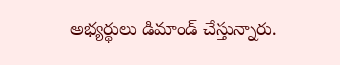అభ్యర్థులు డిమాండ్ చేస్తున్నారు.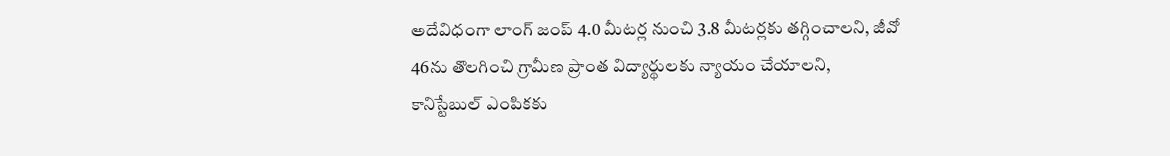అదేవిధంగా లాంగ్ జంప్ 4.0 మీటర్ల నుంచి 3.8 మీటర్లకు తగ్గించాలని, జీవో 46ను తొలగించి గ్రామీణ ప్రాంత విద్యార్థులకు న్యాయం చేయాలని, కానిస్టేబుల్ ఎంపికకు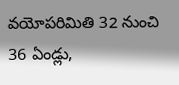వయోపరిమితి 32 నుంచి 36 ఏండ్లు,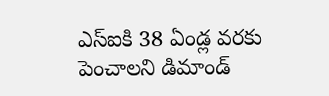ఎస్ఐకి 38 ఏండ్ల వరకు పెంచాలని డిమాండ్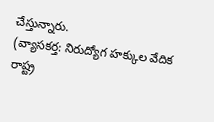చేస్తున్నారు.
(వ్యాసకర్త: నిరుద్యోగ హక్కుల వేదిక రాష్ట్ర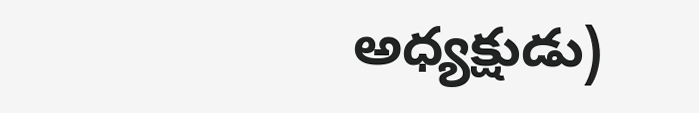అధ్యక్షుడు)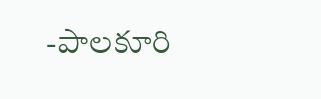-పాలకూరి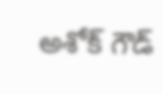అశోక్ గౌడ్